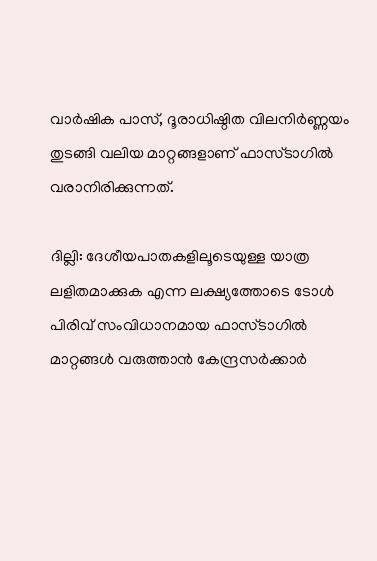വാർഷിക പാസ്, ദൂരാധിഷ്ഠിത വിലനിർണ്ണയം തുടങ്ങി വലിയ മാറ്റങ്ങളാണ് ഫാസ്ടാഗിൽ വരാനിരിക്കുന്നത്.

ദില്ലി: ദേശീയപാതകളിലൂടെയുള്ള യാത്ര ലളിതമാക്കുക എന്ന ലക്ഷ്യത്തോടെ ടോൾ പിരിവ് സംവിധാനമായ ഫാസ്ടാഗിൽ മാറ്റങ്ങൾ വരുത്താൻ കേന്ദ്രസർക്കാർ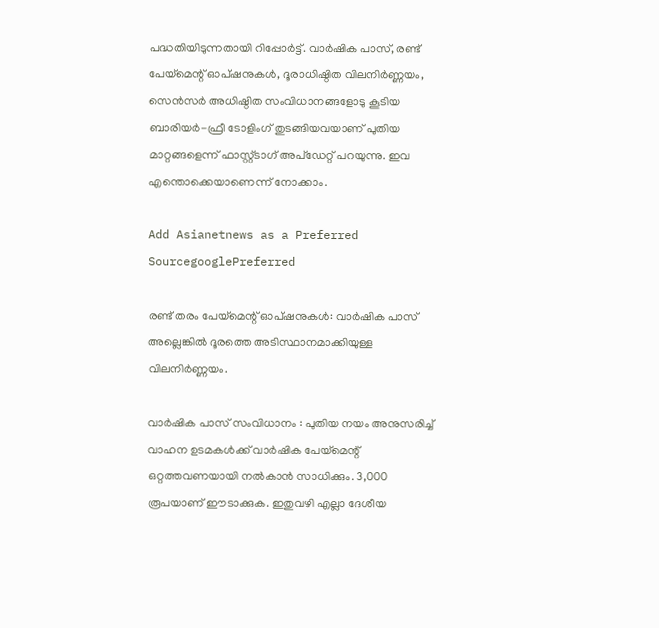പദ്ധതിയിടുന്നതായി റിപ്പോർട്ട്. വാർഷിക പാസ്, രണ്ട് പേയ്‌മെന്റ് ഓപ്ഷനുകൾ, ദൂരാധിഷ്ഠിത വിലനിർണ്ണയം, സെൻസർ അധിഷ്ഠിത സംവിധാനങ്ങളോടു കൂടിയ ബാരിയർ-ഫ്രീ ടോളിംഗ് തുടങ്ങിയവയാണ് പുതിയ മാറ്റങ്ങളെന്ന് ഫാസ്റ്റ്ടാഗ് അപ്ഡേറ്റ് പറയുന്നു. ഇവ എന്തൊക്കെയാണെന്ന് നോക്കാം.

Add Asianetnews as a Preferred SourcegooglePreferred

രണ്ട് തരം പേയ്‌മെന്റ് ഓപ്ഷനുകൾ: വാർഷിക പാസ് അല്ലെങ്കിൽ ദൂരത്തെ അടിസ്ഥാനമാക്കിയുള്ള വിലനിർണ്ണയം.

വാർഷിക പാസ് സംവിധാനം : പുതിയ നയം അനുസരിച്ച് വാഹന ഉടമകൾക്ക് വാർഷിക പേയ്‌മെന്റ് ഒറ്റത്തവണയായി നൽകാൻ സാധിക്കും. 3,000 രൂപയാണ് ഈടാക്കുക. ഇതുവഴി എല്ലാ ദേശീയ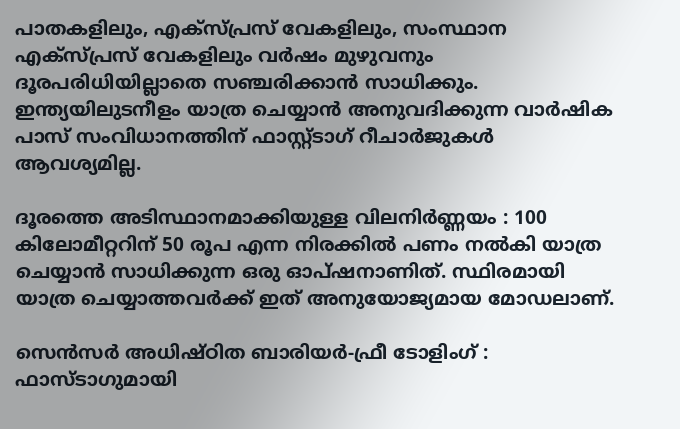പാതകളിലും, എക്സ്പ്രസ് വേകളിലും, സംസ്ഥാന എക്സ്പ്രസ് വേകളിലും വർഷം മുഴുവനും ദൂരപരിധിയില്ലാതെ സഞ്ചരിക്കാൻ സാധിക്കും. ഇന്ത്യയിലുടനീളം യാത്ര ചെയ്യാൻ അനുവദിക്കുന്ന വാർഷിക പാസ് സംവിധാനത്തിന് ഫാസ്റ്റ്ടാഗ് റീചാർജുകൾ ആവശ്യമില്ല.

ദൂരത്തെ അടിസ്ഥാനമാക്കിയുള്ള വിലനിർണ്ണയം : 100 കിലോമീറ്ററിന് 50 രൂപ എന്ന നിരക്കിൽ പണം നൽകി യാത്ര ചെയ്യാൻ സാധിക്കുന്ന ഒരു ഓപ്ഷനാണിത്. സ്ഥിരമായി യാത്ര ചെയ്യാത്തവർക്ക് ഇത് അനുയോജ്യമായ മോഡലാണ്.

സെൻസർ അധിഷ്ഠിത ബാരിയർ-ഫ്രീ ടോളിംഗ് : ഫാസ്ടാഗുമായി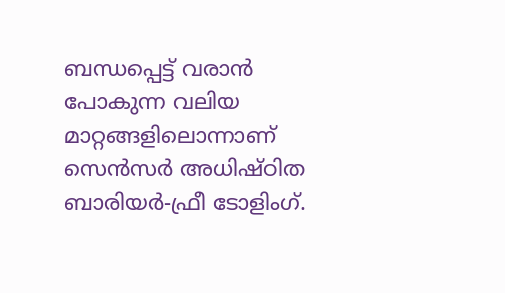ബന്ധപ്പെട്ട് വരാൻ പോകുന്ന വലിയ മാറ്റങ്ങളിലൊന്നാണ് സെൻസർ അധിഷ്ഠിത ബാരിയർ-ഫ്രീ ടോളിംഗ്.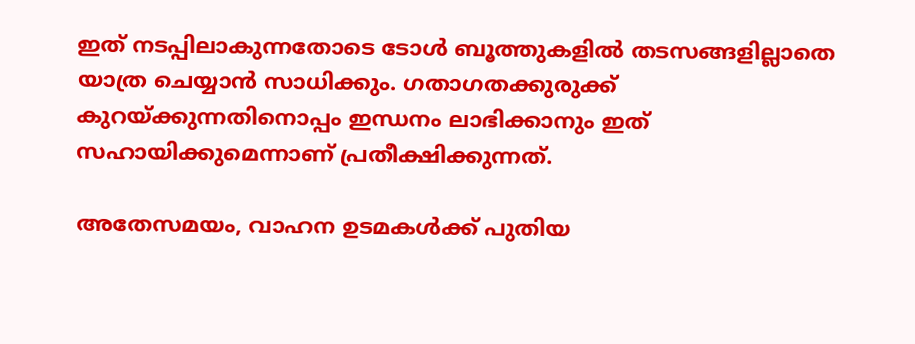ഇത് നടപ്പിലാകുന്നതോടെ ടോൾ ബൂത്തുകളിൽ തടസങ്ങളില്ലാതെ യാത്ര ചെയ്യാൻ സാധിക്കും. ഗതാഗതക്കുരുക്ക് കുറയ്ക്കുന്നതിനൊപ്പം ഇന്ധനം ലാഭിക്കാനും ഇത് സഹായിക്കുമെന്നാണ് പ്രതീക്ഷിക്കുന്നത്.

അതേസമയം, വാഹന ഉടമകൾക്ക് പുതിയ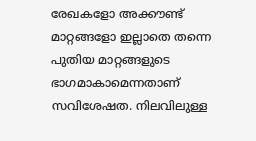രേഖകളോ അക്കൗണ്ട് മാറ്റങ്ങളോ ഇല്ലാതെ തന്നെ പുതിയ മാറ്റങ്ങളുടെ ഭാഗമാകാമെന്നതാണ് സവിശേഷത. നിലവിലുള്ള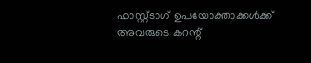ഫാസ്റ്റ്ടാഗ് ഉപയോക്താക്കൾക്ക് അവരുടെ കറന്റ്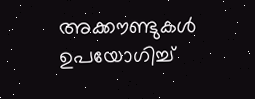അക്കൗണ്ടുകൾ ഉപയോഗിച്ച്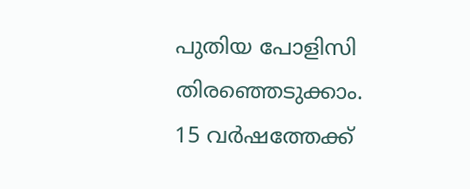പുതിയ പോളിസി തിരഞ്ഞെടുക്കാം. 15 വർഷത്തേക്ക്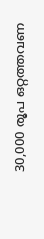30,000 രൂപ ഒറ്റത്തവണ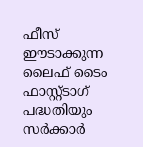ഫീസ് ഈടാക്കുന്ന ലൈഫ് ടൈം ഫാസ്റ്റ്ടാഗ് പദ്ധതിയും സർക്കാർ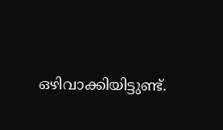ഒഴിവാക്കിയിട്ടുണ്ട്.